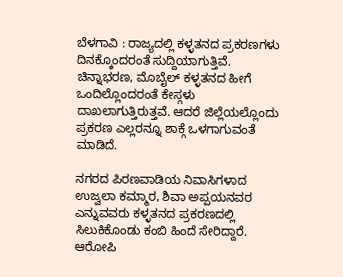ಬೆಳಗಾವಿ : ರಾಜ್ಯದಲ್ಲಿ ಕಳ್ಳತನದ ಪ್ರಕರಣಗಳು ದಿನಕ್ಕೊಂದರಂತೆ ಸುದ್ದಿಯಾಗುತ್ತಿವೆ. ಚಿನ್ನಾಭರಣ, ಮೊಬೈಲ್ ಕಳ್ಳತನದ ಹೀಗೆ ಒಂದಿಲ್ಲೊಂದರಂತೆ ಕೇಸ್ಗಳು ದಾಖಲಾಗುತ್ತಿರುತ್ತವೆ. ಆದರೆ ಜಿಲ್ಲೆಯಲ್ಲೊಂದು ಪ್ರಕರಣ ಎಲ್ಲರನ್ನೂ ಶಾಕ್ಗೆ ಒಳಗಾಗುವಂತೆ ಮಾಡಿದೆ.

ನಗರದ ಪಿರಣವಾಡಿಯ ನಿವಾಸಿಗಳಾದ ಉಜ್ವಲಾ ಕಮ್ಮಾರ, ಶಿವಾ ಅಪ್ಪಯನವರ ಎನ್ನುವವರು ಕಳ್ಳತನದ ಪ್ರಕರಣದಲ್ಲಿ ಸಿಲುಕಿಕೊಂಡು ಕಂಬಿ ಹಿಂದೆ ಸೇರಿದ್ದಾರೆ. ಆರೋಪಿ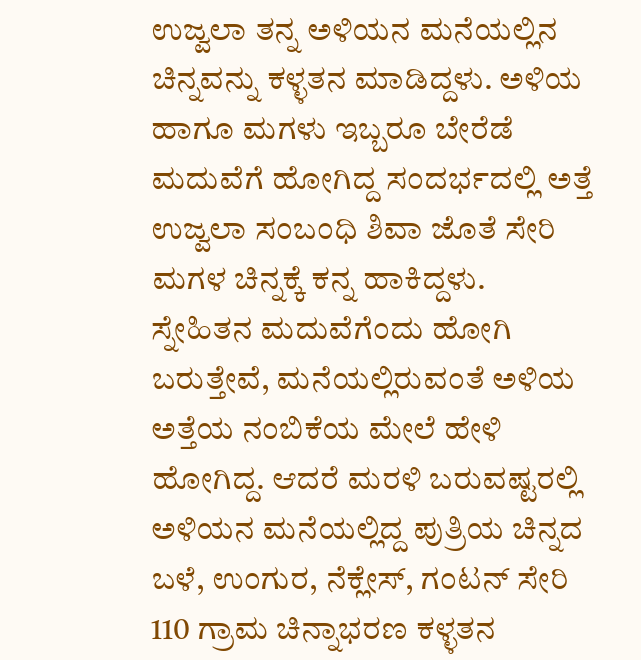ಉಜ್ವಲಾ ತನ್ನ ಅಳಿಯನ ಮನೆಯಲ್ಲಿನ ಚಿನ್ನವನ್ನು ಕಳ್ಳತನ ಮಾಡಿದ್ದಳು. ಅಳಿಯ ಹಾಗೂ ಮಗಳು ಇಬ್ಬರೂ ಬೇರೆಡೆ ಮದುವೆಗೆ ಹೋಗಿದ್ದ ಸಂದರ್ಭದಲ್ಲಿ ಅತ್ತೆ ಉಜ್ವಲಾ ಸಂಬಂಧಿ ಶಿವಾ ಜೊತೆ ಸೇರಿ ಮಗಳ ಚಿನ್ನಕ್ಕೆ ಕನ್ನ ಹಾಕಿದ್ದಳು.
ಸ್ನೇಹಿತನ ಮದುವೆಗೆಂದು ಹೋಗಿ ಬರುತ್ತೇವೆ, ಮನೆಯಲ್ಲಿರುವಂತೆ ಅಳಿಯ ಅತ್ತೆಯ ನಂಬಿಕೆಯ ಮೇಲೆ ಹೇಳಿ ಹೋಗಿದ್ದ. ಆದರೆ ಮರಳಿ ಬರುವಷ್ಟರಲ್ಲಿ ಅಳಿಯನ ಮನೆಯಲ್ಲಿದ್ದ ಪುತ್ರಿಯ ಚಿನ್ನದ ಬಳೆ, ಉಂಗುರ, ನೆಕ್ಲೇಸ್, ಗಂಟನ್ ಸೇರಿ 110 ಗ್ರಾಮ ಚಿನ್ನಾಭರಣ ಕಳ್ಳತನ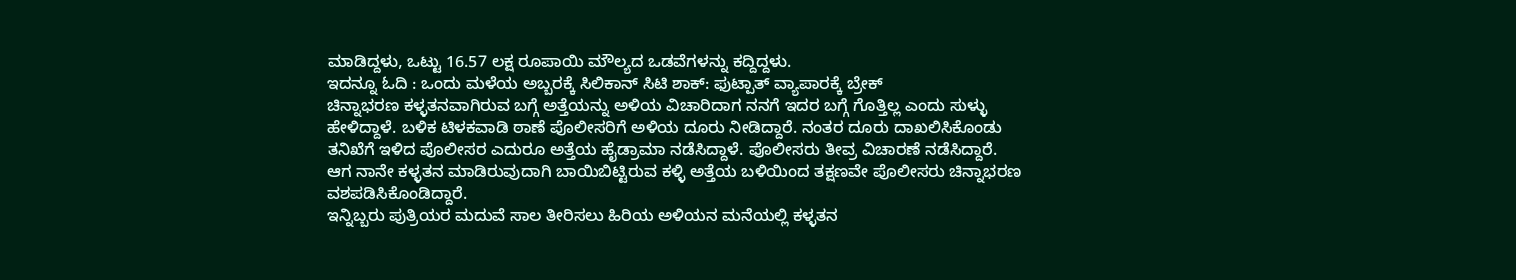ಮಾಡಿದ್ದಳು, ಒಟ್ಟು 16.57 ಲಕ್ಷ ರೂಪಾಯಿ ಮೌಲ್ಯದ ಒಡವೆಗಳನ್ನು ಕದ್ದಿದ್ದಳು.
ಇದನ್ನೂ ಓದಿ : ಒಂದು ಮಳೆಯ ಅಬ್ಬರಕ್ಕೆ ಸಿಲಿಕಾನ್ ಸಿಟಿ ಶಾಕ್: ಫುಟ್ಪಾತ್ ವ್ಯಾಪಾರಕ್ಕೆ ಬ್ರೇಕ್
ಚಿನ್ನಾಭರಣ ಕಳ್ಳತನವಾಗಿರುವ ಬಗ್ಗೆ ಅತ್ತೆಯನ್ನು ಅಳಿಯ ವಿಚಾರಿದಾಗ ನನಗೆ ಇದರ ಬಗ್ಗೆ ಗೊತ್ತಿಲ್ಲ ಎಂದು ಸುಳ್ಳು ಹೇಳಿದ್ದಾಳೆ. ಬಳಿಕ ಟಿಳಕವಾಡಿ ಠಾಣೆ ಪೊಲೀಸರಿಗೆ ಅಳಿಯ ದೂರು ನೀಡಿದ್ದಾರೆ. ನಂತರ ದೂರು ದಾಖಲಿಸಿಕೊಂಡು ತನಿಖೆಗೆ ಇಳಿದ ಪೊಲೀಸರ ಎದುರೂ ಅತ್ತೆಯ ಹೈಡ್ರಾಮಾ ನಡೆಸಿದ್ದಾಳೆ. ಪೊಲೀಸರು ತೀವ್ರ ವಿಚಾರಣೆ ನಡೆಸಿದ್ದಾರೆ. ಆಗ ನಾನೇ ಕಳ್ಳತನ ಮಾಡಿರುವುದಾಗಿ ಬಾಯಿಬಿಟ್ಟಿರುವ ಕಳ್ಳಿ ಅತ್ತೆಯ ಬಳಿಯಿಂದ ತಕ್ಷಣವೇ ಪೊಲೀಸರು ಚಿನ್ನಾಭರಣ ವಶಪಡಿಸಿಕೊಂಡಿದ್ದಾರೆ.
ಇನ್ನಿಬ್ಬರು ಪುತ್ರಿಯರ ಮದುವೆ ಸಾಲ ತೀರಿಸಲು ಹಿರಿಯ ಅಳಿಯನ ಮನೆಯಲ್ಲಿ ಕಳ್ಳತನ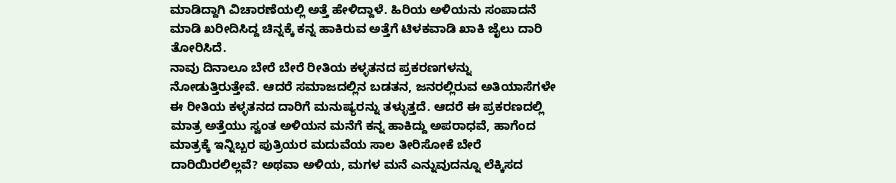ಮಾಡಿದ್ದಾಗಿ ವಿಚಾರಣೆಯಲ್ಲಿ ಅತ್ತೆ ಹೇಳಿದ್ದಾಳೆ. ಹಿರಿಯ ಅಳಿಯನು ಸಂಪಾದನೆ ಮಾಡಿ ಖರೀದಿಸಿದ್ದ ಚಿನ್ನಕ್ಕೆ ಕನ್ನ ಹಾಕಿರುವ ಅತ್ತೆಗೆ ಟಿಳಕವಾಡಿ ಖಾಕಿ ಜೈಲು ದಾರಿ ತೋರಿಸಿದೆ.
ನಾವು ದಿನಾಲೂ ಬೇರೆ ಬೇರೆ ರೀತಿಯ ಕಳ್ಳತನದ ಪ್ರಕರಣಗಳನ್ನು ನೋಡುತ್ತಿರುತ್ತೇವೆ. ಆದರೆ ಸಮಾಜದಲ್ಲಿನ ಬಡತನ, ಜನರಲ್ಲಿರುವ ಅತಿಯಾಸೆಗಳೇ ಈ ರೀತಿಯ ಕಳ್ಳತನದ ದಾರಿಗೆ ಮನುಷ್ಯರನ್ನು ತಳ್ಳುತ್ತದೆ. ಆದರೆ ಈ ಪ್ರಕರಣದಲ್ಲಿ ಮಾತ್ರ ಅತ್ತೆಯು ಸ್ವಂತ ಅಳಿಯನ ಮನೆಗೆ ಕನ್ನ ಹಾಕಿದ್ದು ಅಪರಾಧವೆ, ಹಾಗೆಂದ ಮಾತ್ರಕ್ಕೆ ಇನ್ನಿಬ್ಬರ ಪುತ್ರಿಯರ ಮದುವೆಯ ಸಾಲ ತೀರಿಸೋಕೆ ಬೇರೆ ದಾರಿಯಿರಲಿಲ್ಲವೆ? ಅಥವಾ ಅಳಿಯ, ಮಗಳ ಮನೆ ಎನ್ನುವುದನ್ನೂ ಲೆಕ್ಕಿಸದ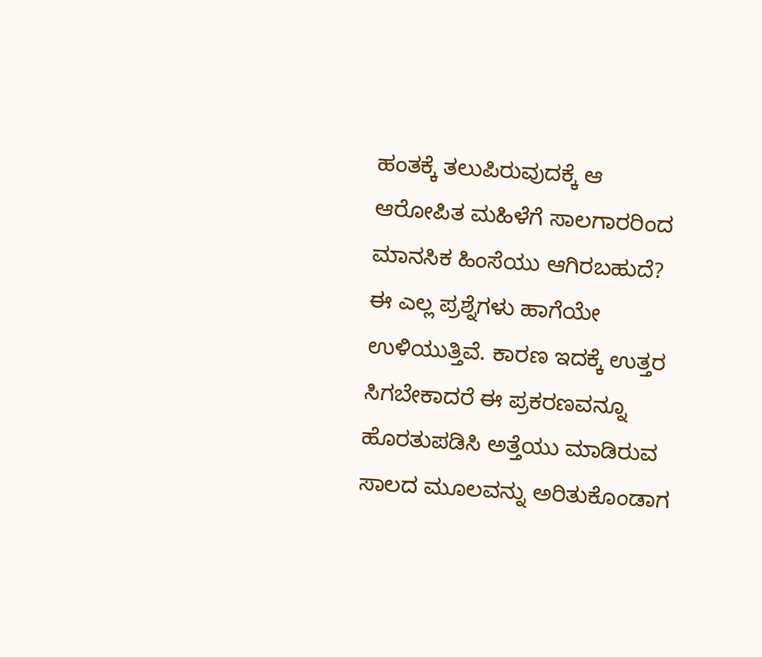ಹಂತಕ್ಕೆ ತಲುಪಿರುವುದಕ್ಕೆ ಆ ಆರೋಪಿತ ಮಹಿಳೆಗೆ ಸಾಲಗಾರರಿಂದ ಮಾನಸಿಕ ಹಿಂಸೆಯು ಆಗಿರಬಹುದೆ? ಈ ಎಲ್ಲ ಪ್ರಶ್ನೆಗಳು ಹಾಗೆಯೇ ಉಳಿಯುತ್ತಿವೆ. ಕಾರಣ ಇದಕ್ಕೆ ಉತ್ತರ ಸಿಗಬೇಕಾದರೆ ಈ ಪ್ರಕರಣವನ್ನೂ ಹೊರತುಪಡಿಸಿ ಅತ್ತೆಯು ಮಾಡಿರುವ ಸಾಲದ ಮೂಲವನ್ನು ಅರಿತುಕೊಂಡಾಗ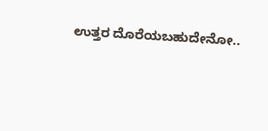ಉತ್ತರ ದೊರೆಯಬಹುದೇನೋ..